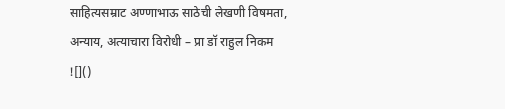साहित्यसम्राट अण्णाभाऊ साठेची लेखणी विषमता, अन्याय, अत्याचारा विरोधी – प्रा डॉ राहुल निकम
![]()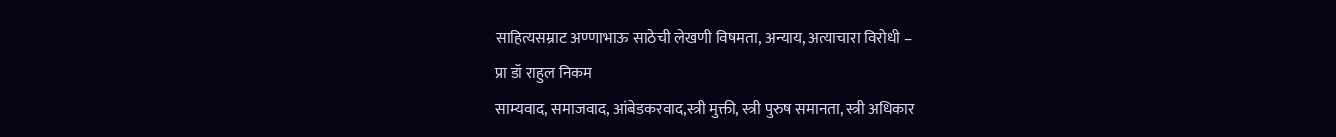साहित्यसम्राट अण्णाभाऊ साठेची लेखणी विषमता, अन्याय, अत्याचारा विरोधी –
प्रा डॉ राहुल निकम
साम्यवाद, समाजवाद, आंबेडकरवाद,स्त्री मुक्ती, स्त्री पुरुष समानता, स्त्री अधिकार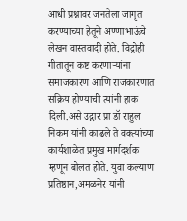आधी प्रश्नावर जनतेला जागृत करण्याच्या हेतूने अण्णाभाऊंचे लेखन वास्तवादी होते. विद्रोही गीतातून कष्ट करणाऱ्यांना समाजकारण आणि राजकारणात सक्रिय होण्याची त्यांनी हाक दिली.असे उद्गार प्रा डॉ राहुल निकम यांनी काढले ते वक्त्यांच्या कार्यशाळेत प्रमुख मार्गदर्शक म्हणून बोलत होते. युवा कल्याण प्रतिष्ठान,अमळनेर यांनी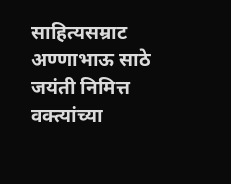साहित्यसम्राट अण्णाभाऊ साठे जयंती निमित्त वक्त्यांच्या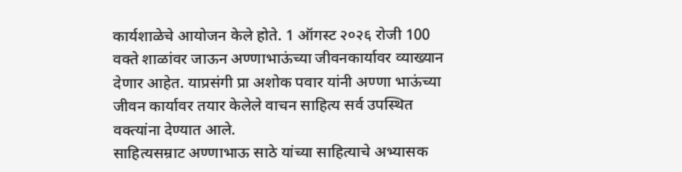कार्यशाळेचे आयोजन केले होते. 1 ऑगस्ट २०२६ रोजी 100 वक्ते शाळांवर जाऊन अण्णाभाऊंच्या जीवनकार्यावर व्याख्यान देणार आहेत. याप्रसंगी प्रा अशोक पवार यांनी अण्णा भाऊंच्या जीवन कार्यावर तयार केलेले वाचन साहित्य सर्व उपस्थित वक्त्यांना देण्यात आले.
साहित्यसम्राट अण्णाभाऊ साठे यांच्या साहित्याचे अभ्यासक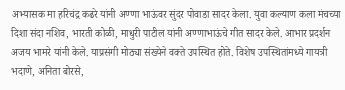अभ्यासक मा हरिचंद्र कढरे यांनी अण्णा भाऊंवर सुंदर पोवाडा सादर केला. युवा कल्याण कला मंचच्या दिशा संदा नशिव, भारती कोळी, माधुरी पाटील यांनी अण्णाभाऊंचे गीत सादर केले. आभार प्रदर्शन अजय भामरे यांनी केले. याप्रसंगी मोठ्या संख्येने वक्ते उपस्थित होते. विशेष उपस्थितांमध्ये गायत्री भदाणे, अनिता बोरसे,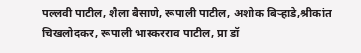पल्लवी पाटील, शैला बैसाणे, रूपाली पाटील, अशोक बिऱ्हाडे,श्रीकांत चिखलोदकर, रूपाली भास्करराव पाटील, प्रा डॉ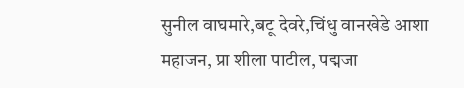सुनील वाघमारे,बटू देवरे,चिंधु वानखेडे आशा महाजन, प्रा शीला पाटील, पद्मजा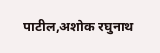पाटील,अशोक रघुनाथ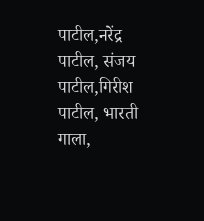पाटील,नरेंद्र पाटील, संजय पाटील,गिरीश पाटील, भारती गाला,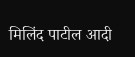मिलिंद पाटील आदी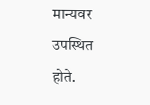मान्यवर उपस्थित होते.